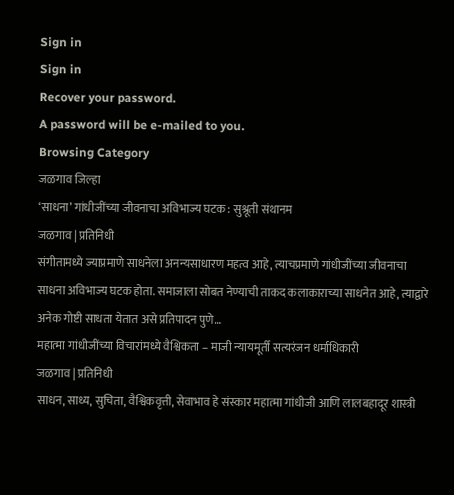Sign in
Sign in
Recover your password.
A password will be e-mailed to you.
Browsing Category
जळगाव जिल्हा
‘साधना’ गांधीजींच्या जीवनाचा अविभाज्य घटक : सुश्रूती संथानम
जळगाव | प्रतिनिधी
संगीतामध्ये ज्याप्रमाणे साधनेला अनन्यसाधारण महत्व आहे, त्याचप्रमाणे गांधीजींच्या जीवनाचा साधना अविभाज्य घटक होता. समाजाला सोबत नेण्याची ताकद कलाकाराच्या साधनेत आहे, त्याद्वारे अनेक गोष्टी साधता येतात असे प्रतिपादन पुणे…
महात्मा गांधीजींच्या विचारांमध्ये वैश्विकता – माजी न्यायमूर्ती सत्यरंजन धर्माधिकारी
जळगाव | प्रतिनिधी
साधन, साध्य, सुचिता, वैश्विकवृत्ती, सेवाभाव हे संस्कार महात्मा गांधीजी आणि लालबहादूर शास्त्री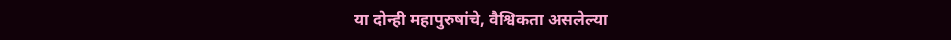या दोन्ही महापुरुषांचे, वैश्विकता असलेल्या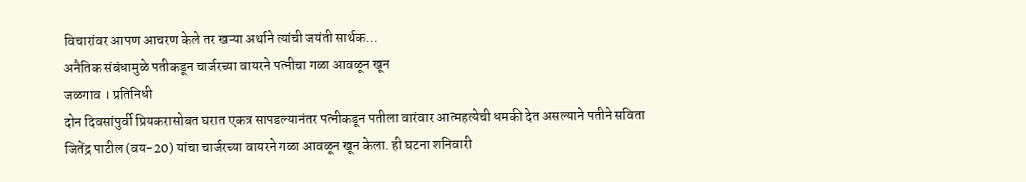विचारांवर आपण आचरण केले तर खऱ्या अर्थाने त्यांची जयंती सार्थक…
अनैतिक संबंधामुळे पतीकडून चार्जरच्या वायरने पत्नीचा गळा आवळून खून
जळगाव । प्रतिनिधी
दोन दिवसांपुर्वी प्रियकरासोबत घरात एकत्र सापडल्यानंतर पत्नीकडून पतीला वारंवार आत्महत्येची धमकी देत असल्याने पतीने सविता जितेंद्र पाटील (वय-20) यांचा चार्जरच्या वायरने गळा आवळून खून केला. ही घटना शनिवारी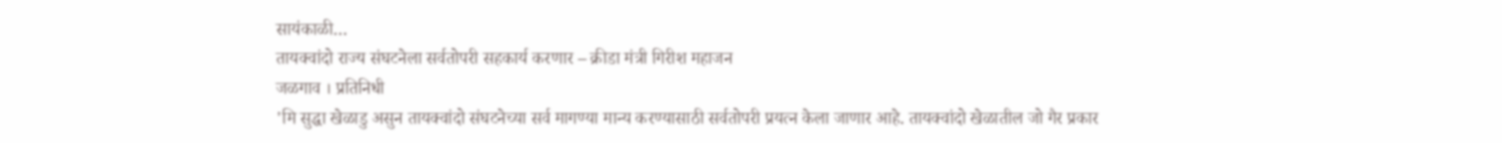सायंकाळी…
तायक्वांदो राज्य संघटनेला सर्वतोपरी सहकार्य करणार – क्रीडा मंत्री गिरीश महाजन
जळगाव । प्रतिनिधी
'मि सुद्धा खेळाडु असुन तायक्वांदो संघटनेच्या सर्व मागण्या मान्य करण्यासाठी सर्वतोपरी प्रयत्न केला जाणार आहे. तायक्वांदो खेळातील जो गैर प्रकार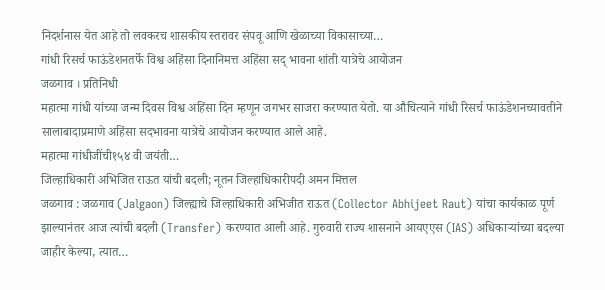निदर्शनास येत आहे तो लवकरच शासकीय स्तरावर संपवू आणि खेळाच्या विकासाच्या…
गांधी रिसर्च फाऊंडेशनतर्फे विश्व अहिंसा दिनानिमत्त अहिंसा सद् भावना शांती यात्रेचे आयोजन
जळगाव । प्रतिनिधी
महात्मा गांधी यांच्या जन्म दिवस विश्व अहिंसा दिन म्हणून जगभर साजरा करण्यात येतो. या औचित्याने गांधी रिसर्च फाऊंडेशनच्यावतीने सालाबादाप्रमाणे अहिंसा सदभावना यात्रेचे आयोजन करण्यात आले आहे.
महात्मा गांधीजींची१५४ वी जयंती…
जिल्हाधिकारी अभिजित राऊत यांची बदली; नूतन जिल्हाधिकारीपदी अमन मित्तल
जळगाव : जळगाव (Jalgaon) जिल्ह्याचे जिल्हाधिकारी अभिजीत राऊत (Collector Abhijeet Raut) यांचा कार्यकाळ पूर्ण झाल्यानंतर आज त्यांची बदली (Transfer) करण्यात आली आहे. गुरुवारी राज्य शासनाने आयएएस (IAS) अधिकाऱ्यांच्या बदल्या जाहीर केल्या, त्यात…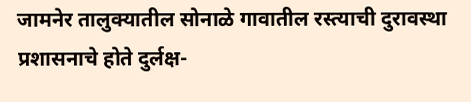जामनेर तालुक्यातील सोनाळे गावातील रस्त्याची दुरावस्था प्रशासनाचे होते दुर्लक्ष-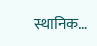स्थानिक…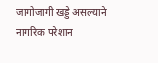जागोजागी खड्डे असल्याने नागरिक परेशान